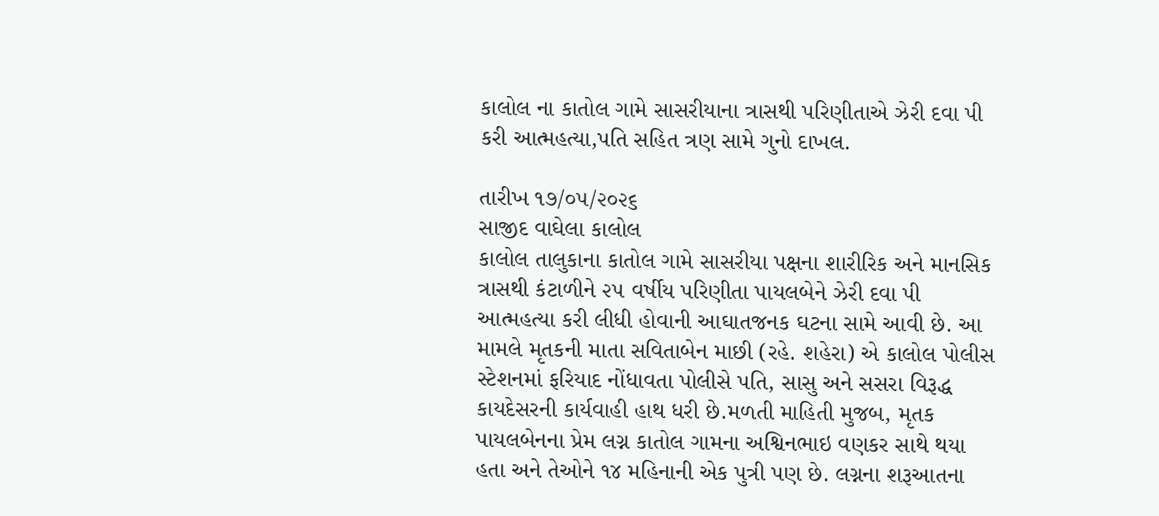કાલોલ ના કાતોલ ગામે સાસરીયાના ત્રાસથી પરિણીતાએ ઝેરી દવા પી કરી આત્મહત્યા,પતિ સહિત ત્રણ સામે ગુનો દાખલ.

તારીખ ૧૭/૦૫/૨૦૨૬
સાજીદ વાઘેલા કાલોલ
કાલોલ તાલુકાના કાતોલ ગામે સાસરીયા પક્ષના શારીરિક અને માનસિક ત્રાસથી કંટાળીને ૨૫ વર્ષીય પરિણીતા પાયલબેને ઝેરી દવા પી આત્મહત્યા કરી લીધી હોવાની આઘાતજનક ઘટના સામે આવી છે. આ મામલે મૃતકની માતા સવિતાબેન માછી (રહે. શહેરા) એ કાલોલ પોલીસ સ્ટેશનમાં ફરિયાદ નોંધાવતા પોલીસે પતિ, સાસુ અને સસરા વિરૂદ્ધ કાયદેસરની કાર્યવાહી હાથ ધરી છે.મળતી માહિતી મુજબ, મૃતક પાયલબેનના પ્રેમ લગ્ન કાતોલ ગામના અશ્વિનભાઇ વણકર સાથે થયા હતા અને તેઓને ૧૪ મહિનાની એક પુત્રી પણ છે. લગ્નના શરૂઆતના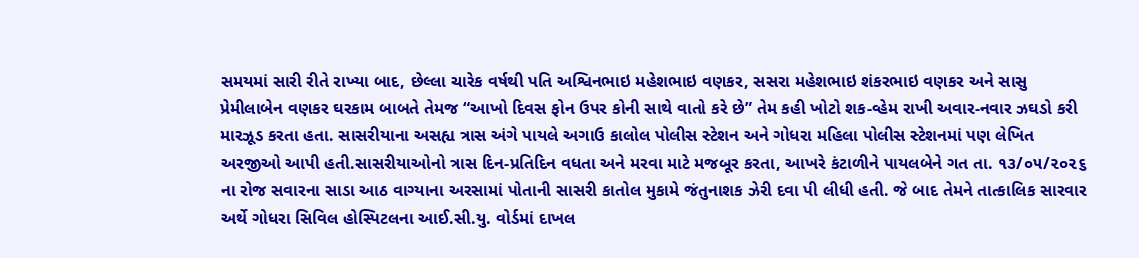સમયમાં સારી રીતે રાખ્યા બાદ, છેલ્લા ચારેક વર્ષથી પતિ અશ્વિનભાઇ મહેશભાઇ વણકર, સસરા મહેશભાઇ શંકરભાઇ વણકર અને સાસુ પ્રેમીલાબેન વણકર ઘરકામ બાબતે તેમજ “આખો દિવસ ફોન ઉપર કોની સાથે વાતો કરે છે” તેમ કહી ખોટો શક-વ્હેમ રાખી અવાર-નવાર ઝઘડો કરી મારઝૂડ કરતા હતા. સાસરીયાના અસહ્ય ત્રાસ અંગે પાયલે અગાઉ કાલોલ પોલીસ સ્ટેશન અને ગોધરા મહિલા પોલીસ સ્ટેશનમાં પણ લેખિત અરજીઓ આપી હતી.સાસરીયાઓનો ત્રાસ દિન-પ્રતિદિન વધતા અને મરવા માટે મજબૂર કરતા, આખરે કંટાળીને પાયલબેને ગત તા. ૧૩/૦૫/૨૦૨૬ ના રોજ સવારના સાડા આઠ વાગ્યાના અરસામાં પોતાની સાસરી કાતોલ મુકામે જંતુનાશક ઝેરી દવા પી લીધી હતી. જે બાદ તેમને તાત્કાલિક સારવાર અર્થે ગોધરા સિવિલ હોસ્પિટલના આઈ.સી.યુ. વોર્ડમાં દાખલ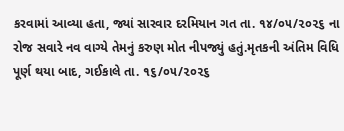કરવામાં આવ્યા હતા, જ્યાં સારવાર દરમિયાન ગત તા. ૧૪/૦૫/૨૦૨૬ ના રોજ સવારે નવ વાગ્યે તેમનું કરુણ મોત નીપજ્યું હતું.મૃતકની અંતિમ વિધિ પૂર્ણ થયા બાદ, ગઈકાલે તા. ૧૬/૦૫/૨૦૨૬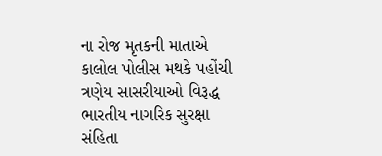ના રોજ મૃતકની માતાએ કાલોલ પોલીસ મથકે પહોંચી ત્રણેય સાસરીયાઓ વિરૂદ્ધ ભારતીય નાગરિક સુરક્ષા સંહિતા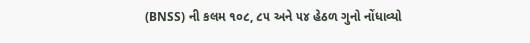(BNSS) ની કલમ ૧૦૮, ૮૫ અને ૫૪ હેઠળ ગુનો નોંધાવ્યો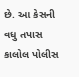છે. આ કેસની વધુ તપાસ કાલોલ પોલીસ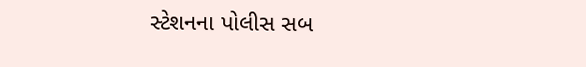સ્ટેશનના પોલીસ સબ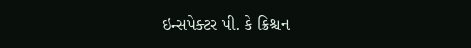ઇન્સપેક્ટર પી. કે ક્રિશ્ચન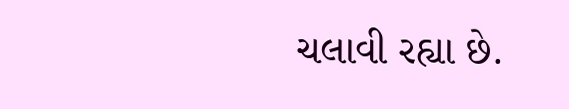ચલાવી રહ્યા છે.